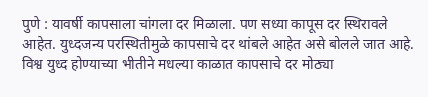पुणे : यावर्षी कापसाला चांगला दर मिळाला. पण सध्या कापूस दर स्थिरावले आहेत. युध्दजन्य परस्थितीमुळे कापसाचे दर थांबले आहेत असे बोलले जात आहे. विश्व युध्द होण्याच्या भीतीने मधल्या काळात कापसाचे दर मोठ्या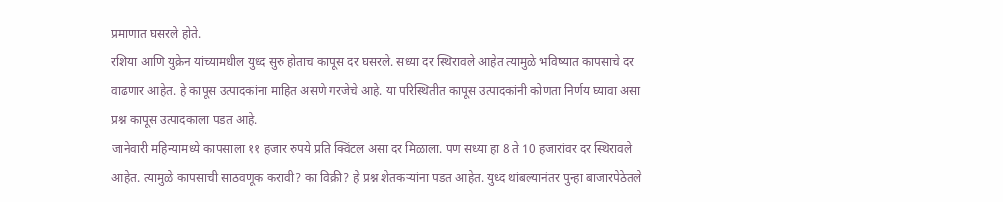प्रमाणात घसरले होते.
रशिया आणि युक्रेन यांच्यामधील युध्द सुरु होताच कापूस दर घसरले. सध्या दर स्थिरावले आहेत त्यामुळे भविष्यात कापसाचे दर वाढणार आहेत. हे कापूस उत्पादकांना माहित असणे गरजेचे आहे. या परिस्थितीत कापूस उत्पादकांनी कोणता निर्णय घ्यावा असा प्रश्न कापूस उत्पादकाला पडत आहे.
जानेवारी महिन्यामध्ये कापसाला ११ हजार रुपये प्रति क्विंटल असा दर मिळाला. पण सध्या हा 8 ते 10 हजारांवर दर स्थिरावले आहेत. त्यामुळे कापसाची साठवणूक करावी? का विक्री? हे प्रश्न शेतकऱ्यांना पडत आहेत. युध्द थांबल्यानंतर पुन्हा बाजारपेठेतले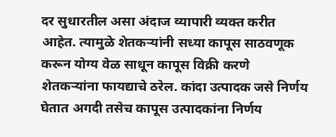दर सुधारतील असा अंदाज व्यापारी व्यक्त करीत आहेत. त्यामुळे शेतकऱ्यांनी सध्या कापूस साठवणूक करून योग्य वेळ साधून कापूस विक्री करणे शेतकऱ्यांना फायद्याचे ठरेल. कांदा उत्पादक जसे निर्णय घेतात अगदी तसेच कापूस उत्पादकांना निर्णय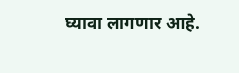घ्यावा लागणार आहे.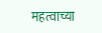महत्वाच्या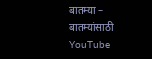बातम्या –
बातम्यांसाठी YouTube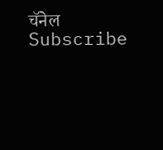चॅनेल Subscribe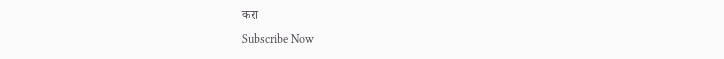करा
Subscribe Now